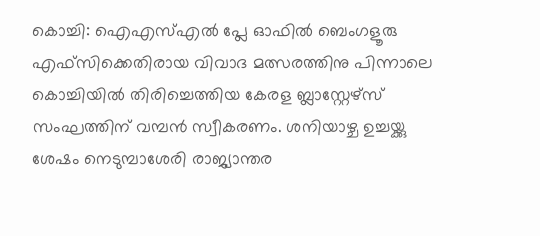കൊച്ചി: ഐഎസ്എല്‍ പ്ലേ ഓഫില്‍ ബെംഗളൂരു എഫ്‌സിക്കെതിരായ വിവാദ മത്സരത്തിനു പിന്നാലെ കൊച്ചിയില്‍ തിരിച്ചെത്തിയ കേരള ബ്ലാസ്റ്റേഴ്‌സ് സംഘത്തിന് വമ്പന്‍ സ്വീകരണം. ശനിയാഴ്ച ഉച്ചയ്ക്കു ശേഷം നെടുമ്പാശേരി രാജ്യാന്തര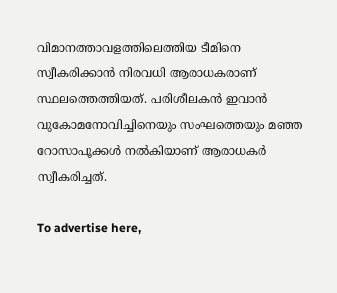വിമാനത്താവളത്തിലെത്തിയ ടീമിനെ സ്വീകരിക്കാന്‍ നിരവധി ആരാധകരാണ് സ്ഥലത്തെത്തിയത്. പരിശീലകന്‍ ഇവാന്‍ വുകോമനോവിച്ചിനെയും സംഘത്തെയും മഞ്ഞ റോസാപൂക്കള്‍ നല്‍കിയാണ് ആരാധകര്‍ സ്വീകരിച്ചത്.

To advertise here,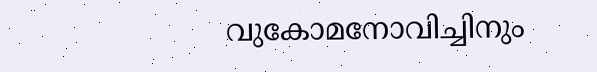വുകോമനോവിച്ചിനും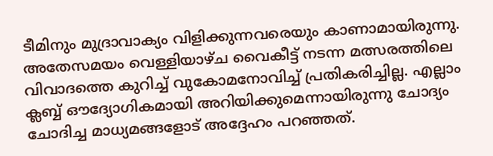ടീമിനും മുദ്രാവാക്യം വിളിക്കുന്നവരെയും കാണാമായിരുന്നു. അതേസമയം വെള്ളിയാഴ്ച വൈകീട്ട് നടന്ന മത്സരത്തിലെ വിവാദത്തെ കുറിച്ച് വുകോമനോവിച്ച് പ്രതികരിച്ചില്ല. എല്ലാം ക്ലബ്ബ് ഔദ്യോഗികമായി അറിയിക്കുമെന്നായിരുന്നു ചോദ്യം ചോദിച്ച മാധ്യമങ്ങളോട് അദ്ദേഹം പറഞ്ഞത്.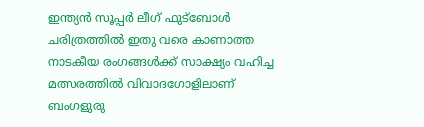ഇന്ത്യന്‍ സൂപ്പര്‍ ലീഗ് ഫുട്ബോള്‍ ചരിത്രത്തില്‍ ഇതു വരെ കാണാത്ത നാടകീയ രംഗങ്ങള്‍ക്ക് സാക്ഷ്യം വഹിച്ച മത്സരത്തില്‍ വിവാദഗോളിലാണ് ബംഗളുരു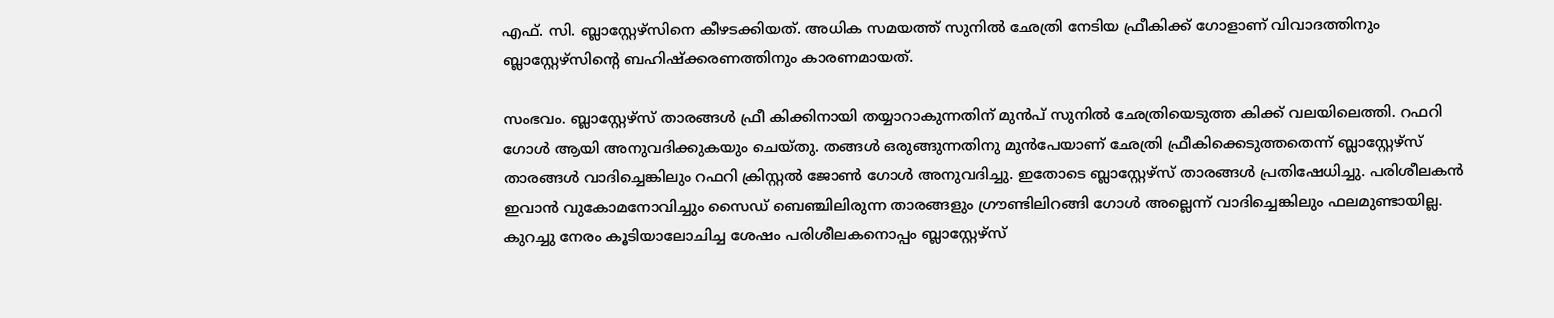എഫ്. സി. ബ്ലാസ്റ്റേഴ്സിനെ കീഴടക്കിയത്. അധിക സമയത്ത്‌ സുനില്‍ ഛേത്രി നേടിയ ഫ്രീകിക്ക് ഗോളാണ് വിവാദത്തിനും ബ്ലാസ്റ്റേഴ്സിന്റെ ബഹിഷ്‌ക്കരണത്തിനും കാരണമായത്.

സംഭവം. ബ്ലാസ്റ്റേഴ്‌സ് താരങ്ങള്‍ ഫ്രീ കിക്കിനായി തയ്യാറാകുന്നതിന് മുന്‍പ് സുനില്‍ ഛേത്രിയെടുത്ത കിക്ക് വലയിലെത്തി. റഫറി ഗോള്‍ ആയി അനുവദിക്കുകയും ചെയ്തു. തങ്ങള്‍ ഒരുങ്ങുന്നതിനു മുന്‍പേയാണ് ഛേത്രി ഫ്രീകിക്കെടുത്തതെന്ന് ബ്ലാസ്റ്റേഴ്‌സ് താരങ്ങള്‍ വാദിച്ചെങ്കിലും റഫറി ക്രിസ്റ്റല്‍ ജോണ്‍ ഗോള്‍ അനുവദിച്ചു. ഇതോടെ ബ്ലാസ്റ്റേഴ്‌സ് താരങ്ങള്‍ പ്രതിഷേധിച്ചു. പരിശീലകന്‍ ഇവാന്‍ വുകോമനോവിച്ചും സൈഡ് ബെഞ്ചിലിരുന്ന താരങ്ങളും ഗ്രൗണ്ടിലിറങ്ങി ഗോള്‍ അല്ലെന്ന് വാദിച്ചെങ്കിലും ഫലമുണ്ടായില്ല. കുറച്ചു നേരം കൂടിയാലോചിച്ച ശേഷം പരിശീലകനൊപ്പം ബ്ലാസ്റ്റേഴ്‌സ്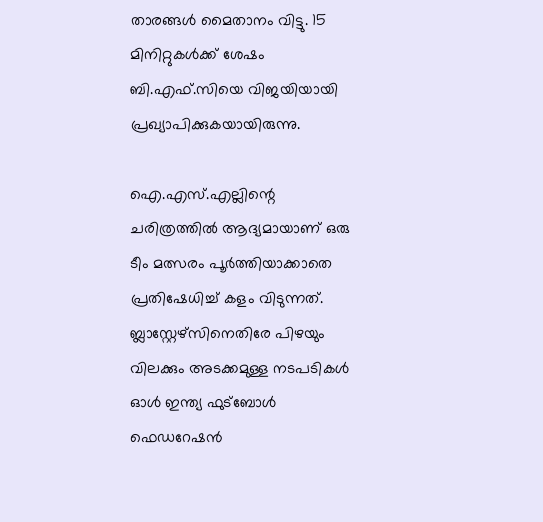താരങ്ങള്‍ മൈതാനം വിട്ടു. 15 മിനിറ്റുകള്‍ക്ക് ശേഷം ബി.എഫ്.സിയെ വിജയിയായി പ്രഖ്യാപിക്കുകയായിരുന്നു.

ഐ.എസ്.എല്ലിന്റെ ചരിത്രത്തില്‍ ആദ്യമായാണ് ഒരു ടീം മത്സരം പൂര്‍ത്തിയാക്കാതെ പ്രതിഷേധിച്ച് കളം വിടുന്നത്. ബ്ലാസ്റ്റേഴ്സിനെതിരേ പിഴയും വിലക്കും അടക്കമുള്ള നടപടികള്‍ ഓള്‍ ഇന്ത്യ ഫുട്‌ബോള്‍ ഫെഡറേഷന്‍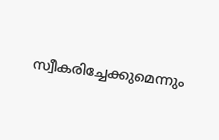സ്വീകരിച്ചേക്കുമെന്നും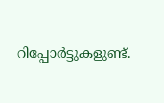റിപ്പോര്‍ട്ടുകളുണ്ട്.